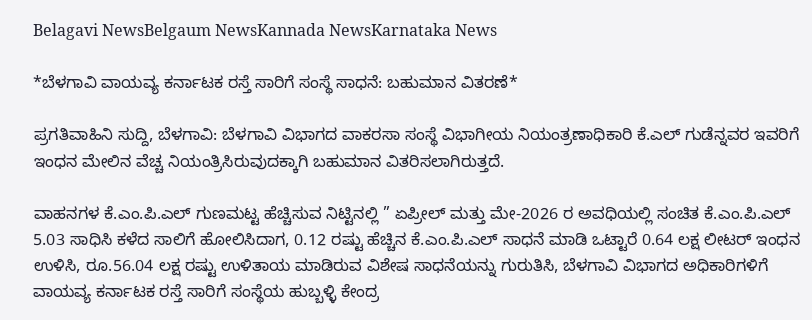Belagavi NewsBelgaum NewsKannada NewsKarnataka News

*ಬೆಳಗಾವಿ ವಾಯವ್ಯ ಕರ್ನಾಟಕ ರಸ್ತೆ ಸಾರಿಗೆ ಸಂಸ್ಥೆ ಸಾಧನೆ: ಬಹುಮಾನ ವಿತರಣೆ*

ಪ್ರಗತಿವಾಹಿನಿ ಸುದ್ದಿ, ಬೆಳಗಾವಿ: ಬೆಳಗಾವಿ ವಿಭಾಗದ ವಾಕರಸಾ ಸಂಸ್ಥೆ ವಿಭಾಗೀಯ ನಿಯಂತ್ರಣಾಧಿಕಾರಿ ಕೆ.ಎಲ್ ಗುಡೆನ್ನವರ ಇವರಿಗೆ ಇಂಧನ ಮೇಲಿನ ವೆಚ್ಚ ನಿಯಂತ್ರಿಸಿರುವುದಕ್ಕಾಗಿ ಬಹುಮಾನ ವಿತರಿಸಲಾಗಿರುತ್ತದೆ.

ವಾಹನಗಳ ಕೆ.ಎಂ.ಪಿ.ಎಲ್ ಗುಣಮಟ್ಟ ಹೆಚ್ಚಿಸುವ ನಿಟ್ಟಿನಲ್ಲಿ ” ಏಪ್ರೀಲ್ ಮತ್ತು ಮೇ-2026 ರ ಅವಧಿಯಲ್ಲಿ ಸಂಚಿತ ಕೆ.ಎಂ.ಪಿ.ಎಲ್ 5.03 ಸಾಧಿಸಿ ಕಳೆದ ಸಾಲಿಗೆ ಹೋಲಿಸಿದಾಗ, 0.12 ರಷ್ಟು ಹೆಚ್ಚಿನ ಕೆ.ಎಂ.ಪಿ.ಎಲ್ ಸಾಧನೆ ಮಾಡಿ ಒಟ್ಟಾರೆ 0.64 ಲಕ್ಷ ಲೀಟರ್ ಇಂಧನ ಉಳಿಸಿ, ರೂ.56.04 ಲಕ್ಷ ರಷ್ಟು ಉಳಿತಾಯ ಮಾಡಿರುವ ವಿಶೇಷ ಸಾಧನೆಯನ್ನು ಗುರುತಿಸಿ, ಬೆಳಗಾವಿ ವಿಭಾಗದ ಅಧಿಕಾರಿಗಳಿಗೆ ವಾಯವ್ಯ ಕರ್ನಾಟಕ ರಸ್ತೆ ಸಾರಿಗೆ ಸಂಸ್ಥೆಯ ಹುಬ್ಬಳ್ಳಿ ಕೇಂದ್ರ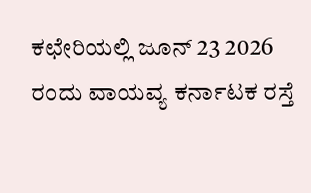ಕಛೇರಿಯಲ್ಲಿ ಜೂನ್ 23 2026 ರಂದು ವಾಯವ್ಯ ಕರ್ನಾಟಕ ರಸ್ತೆ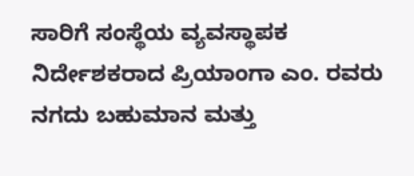ಸಾರಿಗೆ ಸಂಸ್ಥೆಯ ವ್ಯವಸ್ಥಾಪಕ ನಿರ್ದೇಶಕರಾದ ಪ್ರಿಯಾಂಗಾ ಎಂ. ರವರು ನಗದು ಬಹುಮಾನ ಮತ್ತು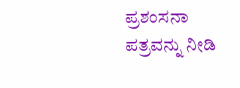ಪ್ರಶಂಸನಾ ಪತ್ರವನ್ನು ನೀಡಿ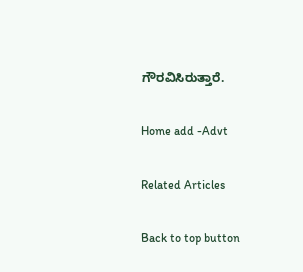ಗೌರವಿಸಿರುತ್ತಾರೆ.

Home add -Advt

Related Articles

Back to top button